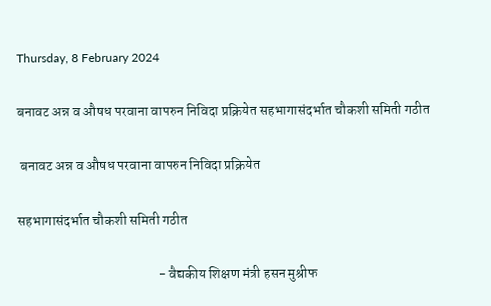Thursday, 8 February 2024

बनावट अन्न व औषध परवाना वापरुन निविदा प्रक्रियेत सहभागासंदर्भात चौकशी समिती गठीत

 बनावट अन्न व औषध परवाना वापरुन निविदा प्रक्रियेत

सहभागासंदर्भात चौकशी समिती गठीत

                                                   - वैद्यकीय शिक्षण मंत्री हसन मुश्रीफ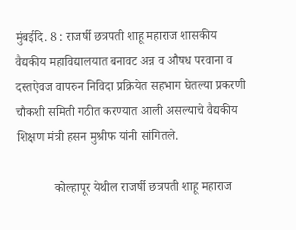मुंबईदि. 8 : राजर्षी छत्रपती शाहू महाराज शासकीय वैद्यकीय महाविद्यालयात बनावट अन्न व औषध परवाना व दस्तऐवज वापरुन निविदा प्रक्रियेत सहभाग घेतल्या प्रकरणी चौकशी समिती गठीत करण्यात आली असल्याचे वैद्यकीय शिक्षण मंत्री हसन मुश्रीफ यांनी सांगितले.

            कोल्हापूर येथील राजर्षी छत्रपती शाहू महाराज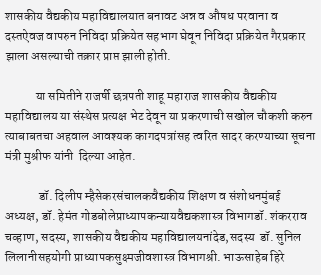शासकीय वैद्यकीय महाविद्यालयात बनावट अन्न व औषध परवाना व दस्तऐवज वापरुन निविदा प्रक्रियेत सहभाग घेवून निविदा प्रक्रियेत गैरप्रकार झाला असल्याची तक्रार प्राप्त झाली होती.

            या समितीने राजर्षी छत्रपती शाहू महाराज शासकीय वैद्यकीय महाविद्यालय या संस्थेस प्रत्यक्ष भेट देवून या प्रकरणाची सखोल चौकशी करुन त्याबाबतचा अहवाल आवश्यक कागदपत्रांसह त्वरित सादर करण्याच्या सूचना मंत्री मुश्रीफ यांनी  दिल्या आहेत.

             डॉ. दिलीप म्हैसेकरसंचालकवैद्यकीय शिक्षण व संशोधनमुंबई अध्यक्ष, डॉ. हेमंत गोडबोलेप्राध्यापकन्यायवैद्यकशास्त्र विभागडॉ. शंकरराव चव्हाण, सदस्य, शासकीय वैद्यकीय महाविद्यालयनांदेड,सदस्य  डॉ. सुनिल लिलानीसहयोगी प्राध्यापकसुक्ष्मजीवशास्त्र विभागश्री. भाऊसाहेब हिरे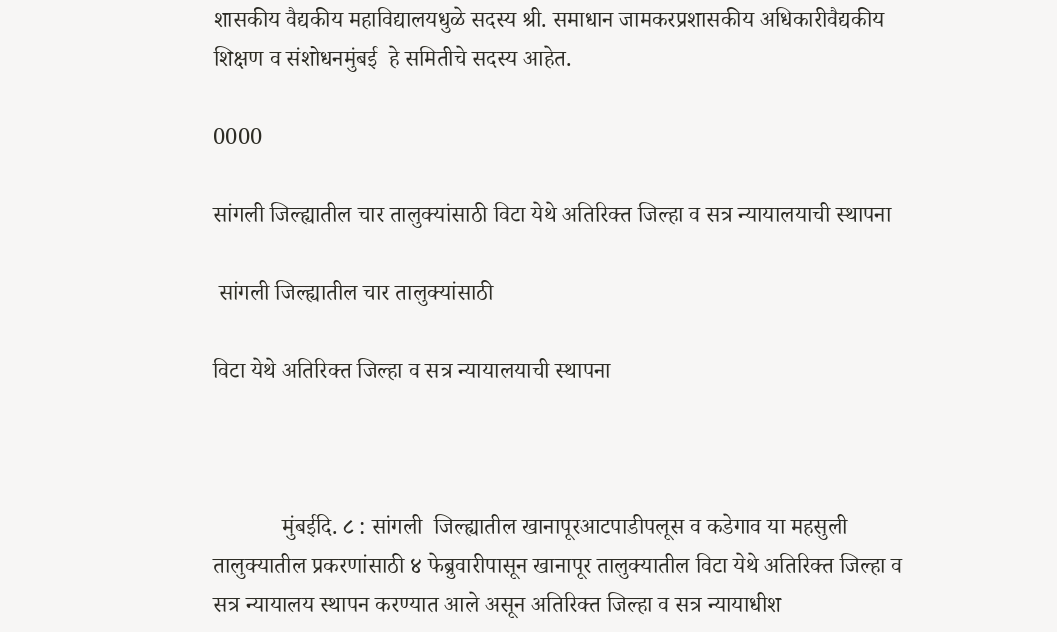शासकीय वैद्यकीय महाविद्यालयधुळे सदस्य श्री. समाधान जामकरप्रशासकीय अधिकारीवैद्यकीय शिक्षण व संशोधनमुंबई  हे समितीचे सदस्य आहेत.

0000

सांगली जिल्ह्यातील चार तालुक्यांसाठी विटा येथे अतिरिक्त जिल्हा व सत्र न्यायालयाची स्थापना

 सांगली जिल्ह्यातील चार तालुक्यांसाठी

विटा येथे अतिरिक्त जिल्हा व सत्र न्यायालयाची स्थापना



            मुंबईदि. ८ : सांगली  जिल्ह्यातील खानापूरआटपाडीपलूस व कडेगाव या महसुली तालुक्यातील प्रकरणांसाठी ४ फेब्रुवारीपासून खानापूर तालुक्यातील विटा येथे अतिरिक्त जिल्हा व सत्र न्यायालय स्थापन करण्यात आले असून अतिरिक्त जिल्हा व सत्र न्यायाधीश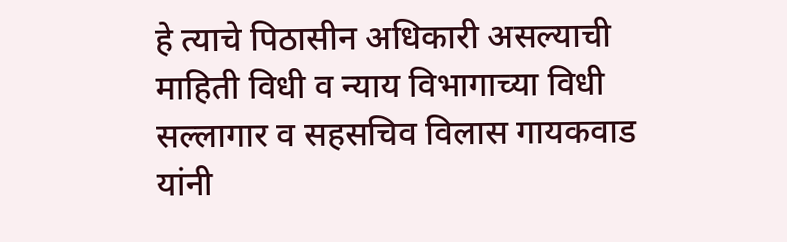हे त्याचे पिठासीन अधिकारी असल्याची माहिती विधी व न्याय विभागाच्या विधी सल्लागार व सहसचिव विलास गायकवाड यांनी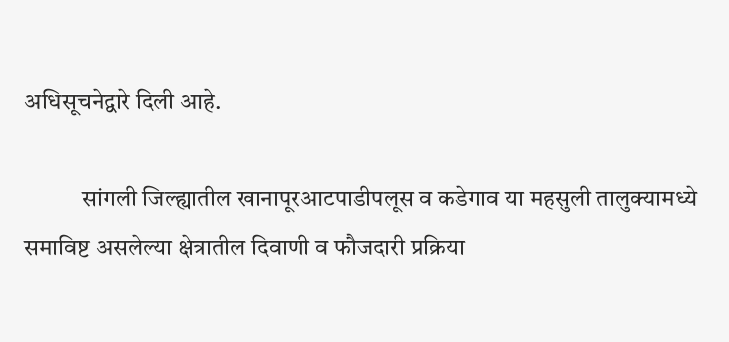अधिसूचनेद्वारे दिली आहे.

            सांगली जिल्ह्यातील खानापूरआटपाडीपलूस व कडेगाव या महसुली तालुक्यामध्ये समाविष्ट असलेल्या क्षेत्रातील दिवाणी व फौजदारी प्रक्रिया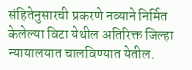संहितेनुसारची प्रकरणे नव्याने निर्मित केलेल्या विटा येथील अतिरिक्त जिल्हा न्यायालयात चालविण्यात येतील.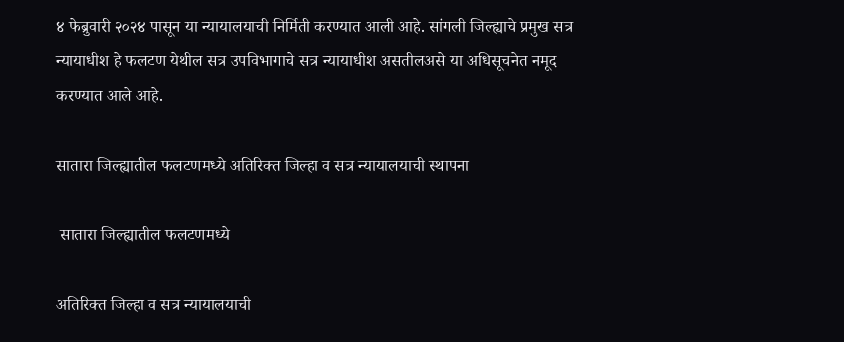४ फेब्रुवारी २०२४ पासून या न्यायालयाची निर्मिती करण्यात आली आहे. सांगली जिल्ह्याचे प्रमुख सत्र न्यायाधीश हे फलटण येथील सत्र उपविभागाचे सत्र न्यायाधीश असतीलअसे या अधिसूचनेत नमूद करण्यात आले आहे.

सातारा जिल्ह्यातील फलटणमध्ये अतिरिक्त जिल्हा व सत्र न्यायालयाची स्थापना

 सातारा जिल्ह्यातील फलटणमध्ये

अतिरिक्त जिल्हा व सत्र न्यायालयाची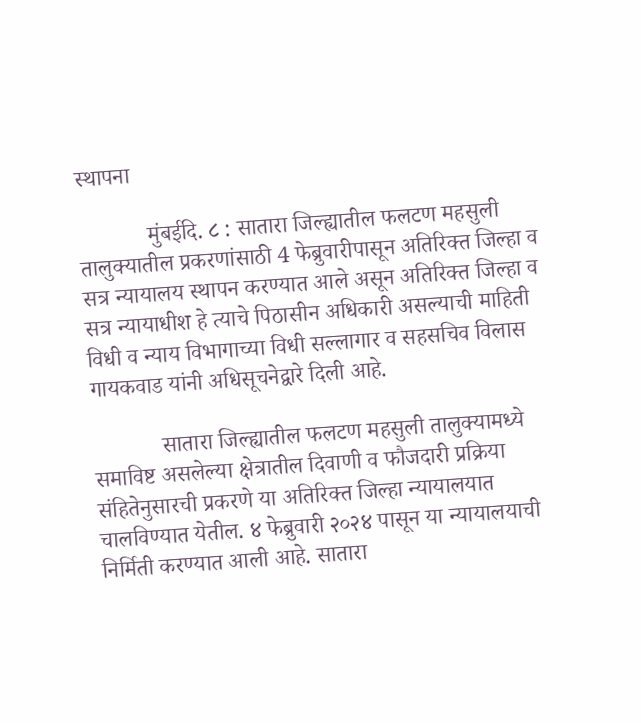स्थापना

            मुंबईदि. ८ : सातारा जिल्ह्यातील फलटण महसुली तालुक्यातील प्रकरणांसाठी 4 फेब्रुवारीपासून अतिरिक्त जिल्हा व सत्र न्यायालय स्थापन करण्यात आले असून अतिरिक्त जिल्हा व सत्र न्यायाधीश हे त्याचे पिठासीन अधिकारी असल्याची माहिती विधी व न्याय विभागाच्या विधी सल्लागार व सहसचिव विलास गायकवाड यांनी अधिसूचनेद्वारे दिली आहे.

            सातारा जिल्ह्यातील फलटण महसुली तालुक्यामध्ये समाविष्ट असलेल्या क्षेत्रातील दिवाणी व फौजदारी प्रक्रिया संहितेनुसारची प्रकरणे या अतिरिक्त जिल्हा न्यायालयात चालविण्यात येतील. ४ फेब्रुवारी २०२४ पासून या न्यायालयाची निर्मिती करण्यात आली आहे. सातारा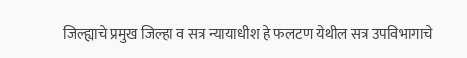जिल्ह्याचे प्रमुख जिल्हा व सत्र न्यायाधीश हे फलटण येथील सत्र उपविभागाचे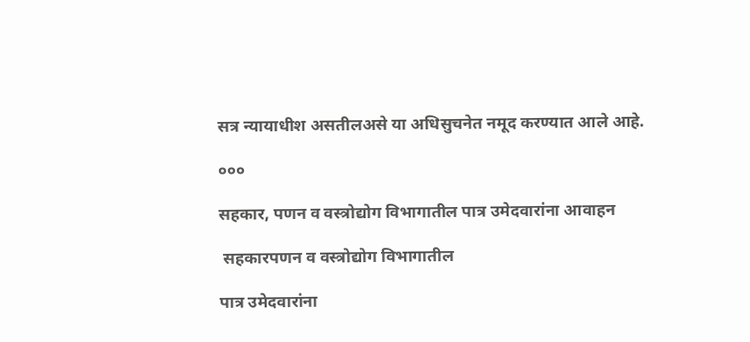सत्र न्यायाधीश असतीलअसे या अधिसुचनेत नमूद करण्यात आले आहे.

०००

सहकार, पणन व वस्त्रोद्योग विभागातील पात्र उमेदवारांना आवाहन

 सहकारपणन व वस्त्रोद्योग विभागातील

पात्र उमेदवारांना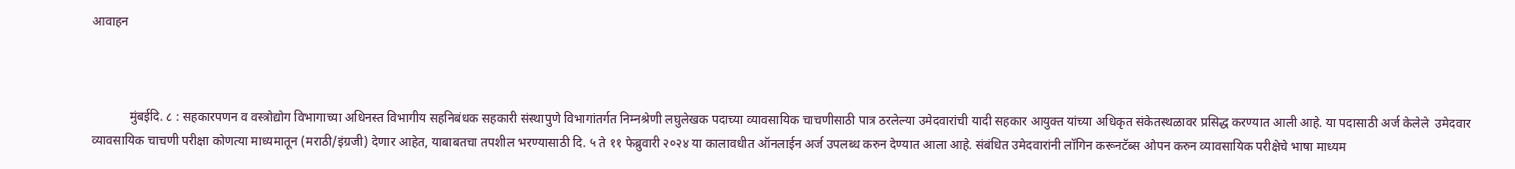आवाहन



            मुंबईदि. ८ : सहकारपणन व वस्त्रोद्योग विभागाच्या अधिनस्त विभागीय सहनिबंधक सहकारी संस्थापुणे विभागांतर्गत निम्नश्रेणी लघुलेखक पदाच्या व्यावसायिक चाचणीसाठी पात्र ठरलेल्या उमेदवारांची यादी सहकार आयुक्त यांच्या अधिकृत संकेतस्थळावर प्रसिद्ध करण्यात आली आहे. या पदासाठी अर्ज केलेले  उमेदवार व्यावसायिक चाचणी परीक्षा कोणत्या माध्यमातून (मराठी/इंग्रजी) देणार आहेत, याबाबतचा तपशील भरण्यासाठी दि. ५ ते ११ फेब्रुवारी २०२४ या कालावधीत ऑनलाईन अर्ज उपलब्ध करुन देण्यात आला आहे. संबंधित उमेदवारांनी लॉगिन करूनटॅब्स ओपन करुन व्यावसायिक परीक्षेचे भाषा माध्यम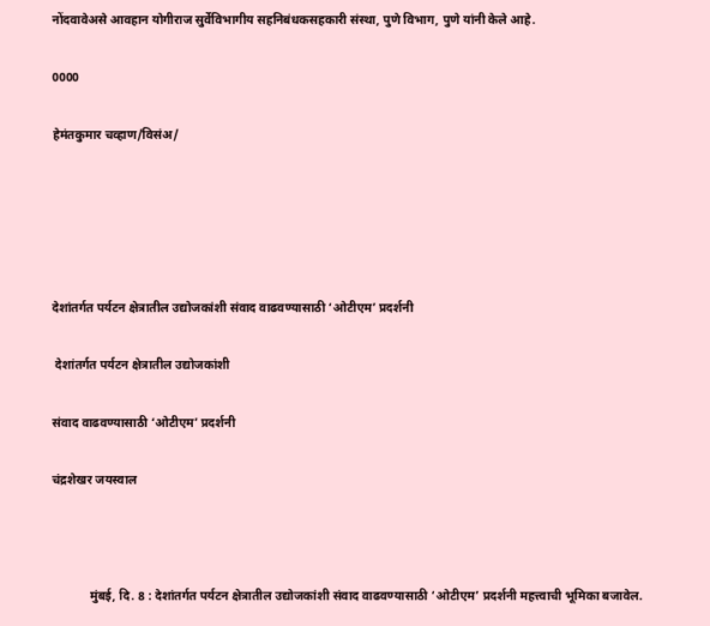नोंदवावेअसे आवहान योगीराज सुर्वेविभागीय सहनिबंधकसहकारी संस्था, पुणे विभाग, पुणे यांनी केले आहे.

0000

हेमंतकुमार चव्हाण/विसंअ/





देशांतर्गत पर्यटन क्षेत्रातील उद्योजकांशी संवाद वाढवण्यासाठी ‘ओटीएम’ प्रदर्शनी

 देशांतर्गत पर्यटन क्षेत्रातील उद्योजकांशी

संवाद वाढवण्यासाठी ‘ओटीएम’ प्रदर्शनी

चंद्रशेखर जयस्वाल



            मुंबई, दि. 8 : देशांतर्गत पर्यटन क्षेत्रातील उद्योजकांशी संवाद वाढवण्यासाठी ‘ओटीएम’ प्रदर्शनी महत्त्वाची भूमिका बजावेल.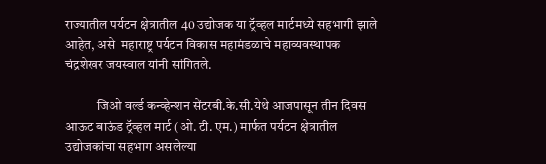राज्यातील पर्यटन क्षेत्रातील 40 उद्योजक या ट्रॅव्हल मार्टमध्ये सहभागी झाले आहेत, असे  महाराष्ट्र पर्यटन विकास महामंडळाचे महाव्यवस्थापक चंद्रशेखर जयस्वाल यांनी सांगितले.

            जिओ वर्ल्ड कन्व्हेन्शन सेंटरबी.के.सी.येथे आजपासून तीन दिवस आऊट बाऊंड ट्रॅव्हल मार्ट (ओ. टी. एम.) मार्फत पर्यटन क्षेत्रातील उद्योजकांचा सहभाग असलेल्या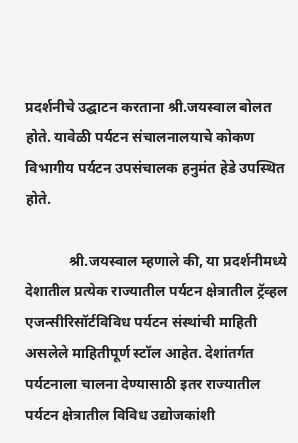प्रदर्शनीचे उद्घाटन करताना श्री.जयस्वाल बोलत होते. यावेळी पर्यटन संचालनालयाचे कोकण विभागीय पर्यटन उपसंचालक हनुमंत हेडे उपस्थित होते.

            श्री.जयस्वाल म्हणाले की, या प्रदर्शनीमध्ये देशातील प्रत्येक राज्यातील पर्यटन क्षेत्रातील ट्रॅव्हल एजन्सीरिसॉर्टविविध पर्यटन संस्थांची माहिती असलेले माहितीपूर्ण स्टॉल आहेत. देशांतर्गत पर्यटनाला चालना देण्यासाठी इतर राज्यातील पर्यटन क्षेत्रातील विविध उद्योजकांशी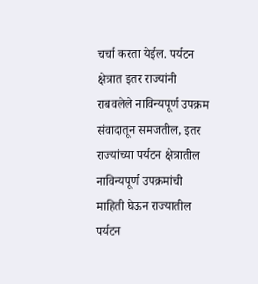चर्चा करता येईल. पर्यटन क्षेत्रात इतर राज्यांनी राबवलेले नाविन्यपूर्ण उपक्रम संवादातून समजतील, इतर राज्यांच्या पर्यटन क्षेत्रातील नाविन्यपूर्ण उपक्रमांची माहिती घेऊन राज्यातील पर्यटन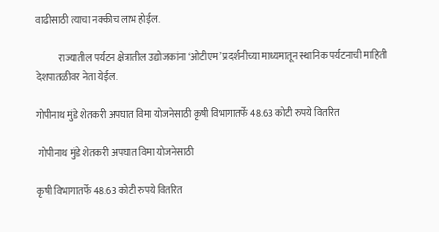वाढीसाठी त्याचा नक्कीच लाभ होईल.

            राज्यातील पर्यटन क्षेत्रातील उद्योजकांना ‘ओटीएम’ प्रदर्शनीच्या माध्यमातून स्थानिक पर्यटनाची माहिती देशपातळीवर नेता येईल.

गोपीनाथ मुंडे शेतकरी अपघात विमा योजनेसाठी कृषी विभागातर्फे 48.63 कोटी रुपये वितरित

 गोपीनाथ मुंडे शेतकरी अपघात विमा योजनेसाठी

कृषी विभागातर्फे 48.63 कोटी रुपये वितरित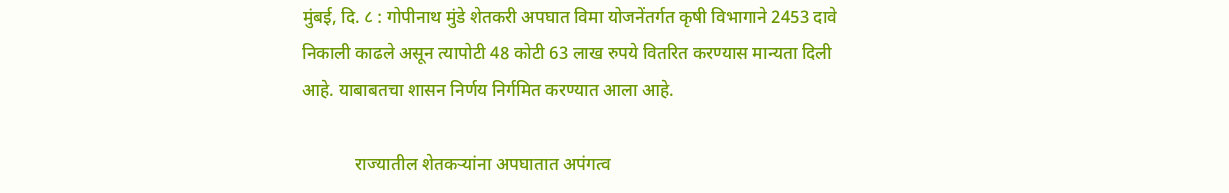मुंबई, दि. ८ : गोपीनाथ मुंडे शेतकरी अपघात विमा योजनेंतर्गत कृषी विभागाने 2453 दावे निकाली काढले असून त्यापोटी 48 कोटी 63 लाख रुपये वितरित करण्यास मान्यता दिली आहे. याबाबतचा शासन निर्णय निर्गमित करण्यात आला आहे.

            राज्यातील शेतकऱ्यांना अपघातात अपंगत्व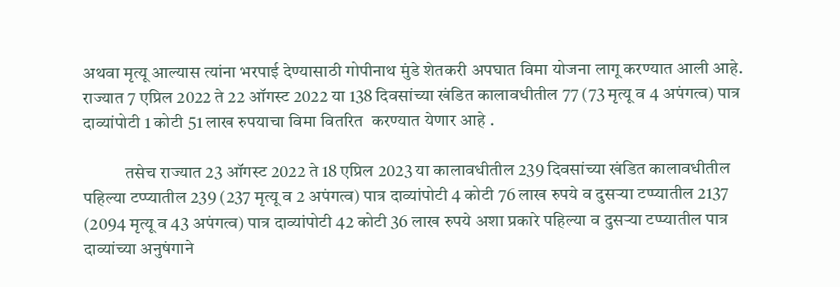अथवा मृत्यू आल्यास त्यांना भरपाई देण्यासाठी गोपीनाथ मुंडे शेतकरी अपघात विमा योजना लागू करण्यात आली आहे. राज्यात 7 एप्रिल 2022 ते 22 ऑगस्ट 2022 या 138 दिवसांच्या खंडित कालावधीतील 77 (73 मृत्यू व 4 अपंगत्व) पात्र दाव्यांपोटी 1 कोटी 51 लाख रुपयाचा विमा वितरित  करण्यात येणार आहे .

            तसेच राज्यात 23 ऑगस्ट 2022 ते 18 एप्रिल 2023 या कालावधीतील 239 दिवसांच्या खंडित कालावधीतील पहिल्या टप्प्यातील 239 (237 मृत्यू व 2 अपंगत्व) पात्र दाव्यांपोटी 4 कोटी 76 लाख रुपये व दुसऱ्या टप्प्यातील 2137 (2094 मृत्यू व 43 अपंगत्व) पात्र दाव्यांपोटी 42 कोटी 36 लाख रुपये अशा प्रकारे पहिल्या व दुसऱ्या टप्प्यातील पात्र दाव्यांच्या अनुषंगाने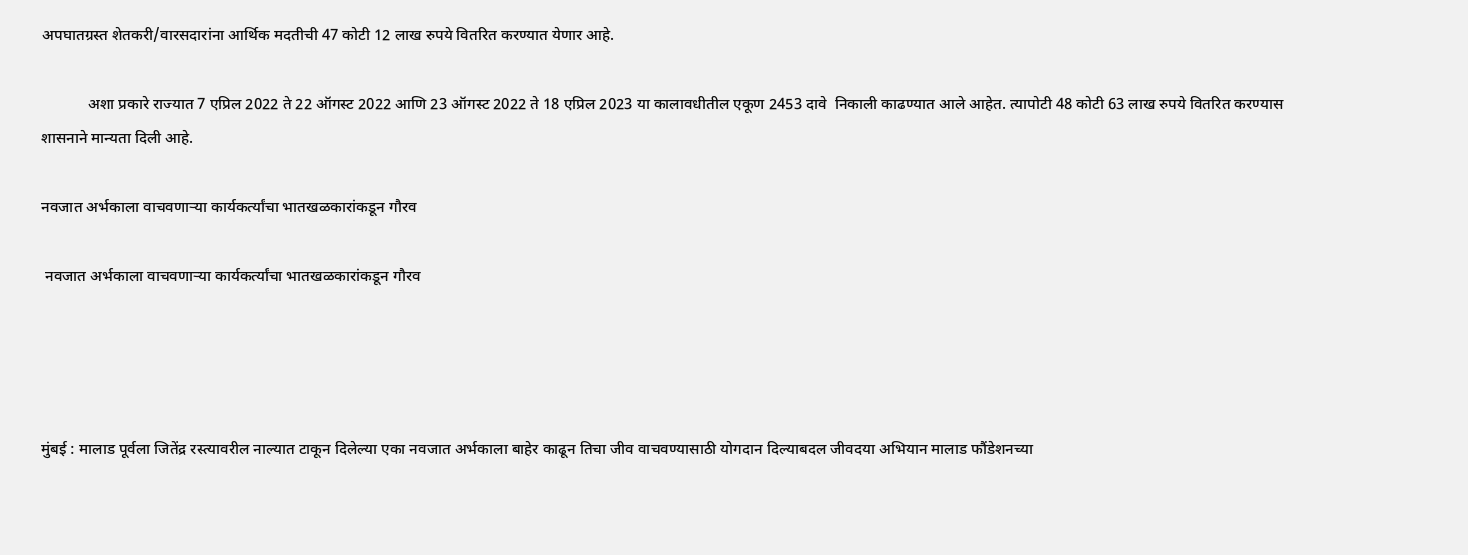अपघातग्रस्त शेतकरी/वारसदारांना आर्थिक मदतीची 47 कोटी 12 लाख रुपये वितरित करण्यात येणार आहे.

            अशा प्रकारे राज्यात 7 एप्रिल 2022 ते 22 ऑगस्ट 2022 आणि 23 ऑगस्ट 2022 ते 18 एप्रिल 2023 या कालावधीतील एकूण 2453 दावे  निकाली काढण्यात आले आहेत. त्यापोटी 48 कोटी 63 लाख रुपये वितरित करण्यास शासनाने मान्यता दिली आहे.

नवजात अर्भकाला वाचवणाऱ्या कार्यकर्त्यांचा भातखळकारांकडून गौरव

 नवजात अर्भकाला वाचवणाऱ्या कार्यकर्त्यांचा भातखळकारांकडून गौरव




मुंबई : मालाड पूर्वला जितेंद्र रस्त्यावरील नाल्यात टाकून दिलेल्या एका नवजात अर्भकाला बाहेर काढून तिचा जीव वाचवण्यासाठी योगदान दिल्याबदल जीवदया अभियान मालाड फौंडेशनच्या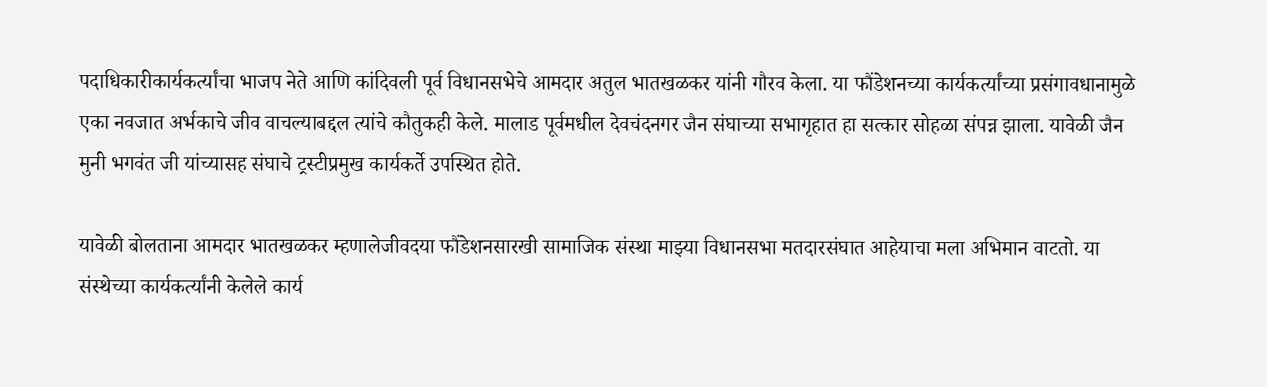पदाधिकारीकार्यकर्त्यांचा भाजप नेते आणि कांदिवली पूर्व विधानसभेचे आमदार अतुल भातखळकर यांनी गौरव केला. या फौंडेशनच्या कार्यकर्त्यांच्या प्रसंगावधानामुळे एका नवजात अर्भकाचे जीव वाचल्याबद्दल त्यांचे कौतुकही केले. मालाड पूर्वमधील देवचंदनगर जैन संघाच्या सभागृहात हा सत्कार सोहळा संपन्न झाला. यावेळी जैन मुनी भगवंत जी यांच्यासह संघाचे ट्रस्टीप्रमुख कार्यकर्ते उपस्थित होते.

यावेळी बोलताना आमदार भातखळकर म्हणालेजीवदया फौंडेशनसारखी सामाजिक संस्था माझ्या विधानसभा मतदारसंघात आहेयाचा मला अभिमान वाटतो. या संस्थेच्या कार्यकर्त्यांनी केलेले कार्य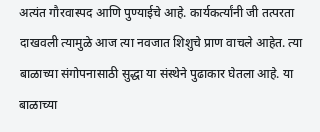अत्यंत गौरवास्पद आणि पुण्याईचे आहे. कार्यकर्त्यांनी जी तत्परता दाखवली त्यामुळे आज त्या नवजात शिशुचे प्राण वाचले आहेत. त्या बाळाच्या संगोपनासाठी सुद्धा या संस्थेने पुढाकार घेतला आहे. या बाळाच्या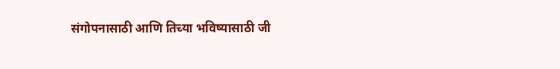संगोपनासाठी आणि तिच्या भविष्यासाठी जी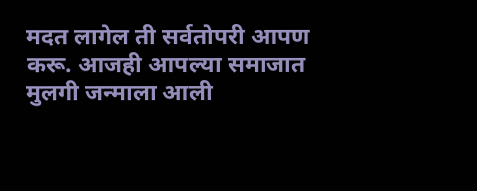मदत लागेल ती सर्वतोपरी आपण करू. आजही आपल्या समाजात मुलगी जन्माला आली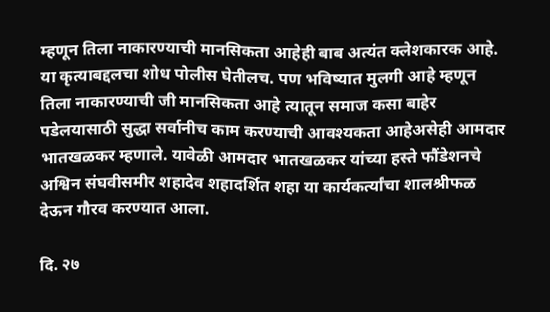म्हणून तिला नाकारण्याची मानसिकता आहेही बाब अत्यंत क्लेशकारक आहे. या कृत्याबद्दलचा शोध पोलीस घेतीलच. पण भविष्यात मुलगी आहे म्हणून तिला नाकारण्याची जी मानसिकता आहे त्यातून समाज कसा बाहेर पडेलयासाठी सुद्धा सर्वानीच काम करण्याची आवश्यकता आहेअसेही आमदार भातखळकर म्हणाले. यावेळी आमदार भातखळकर यांच्या हस्ते फौंडेशनचे अश्विन संघवीसमीर शहादेव शहादर्शित शहा या कार्यकर्त्यांचा शालश्रीफळ देऊन गौरव करण्यात आला.

दि. २७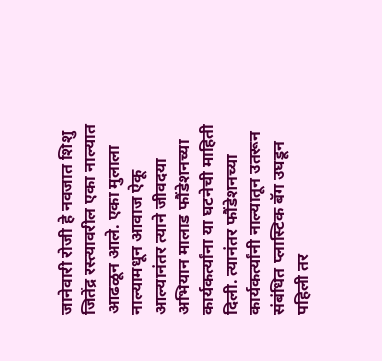जानेवारी रोजी हे नवजात शिशु जितेंद्र रस्त्यावरील एका नाल्यात आढळून आले. एका मुलाला नाल्यामधून आवाज ऐकू आल्यानंतर त्याने जीवदया अभियान मालाड फौंडेशनच्या कार्यकर्त्यांना या घटनेची माहिती दिली. त्यानंतर फौंडेशनच्या कार्यकर्त्यांनी नाल्यातून उतरून संबंधित प्लास्टिक बॅग उघडून पहिली तर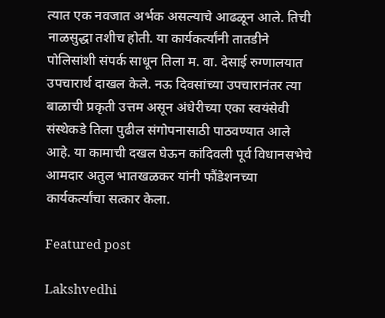त्यात एक नवजात अर्भक असल्याचे आढळून आले. तिची नाळसुद्धा तशीच होती. या कार्यकर्त्यांनी तातडीने पोलिसांशी संपर्क साधून तिला म. वा. देसाई रुग्णालयात उपचारार्थ दाखल केले. नऊ दिवसांच्या उपचारानंतर त्या बाळाची प्रकृती उत्तम असून अंधेरीच्या एका स्वयंसेवी संस्थेकडे तिला पुढील संगोपनासाठी पाठवण्यात आले आहे. या कामाची दखल घेऊन कांदिवली पूर्व विधानसभेचे आमदार अतुल भातखळकर यांनी फौंडेशनच्या कार्यकर्त्यांचा सत्कार केला.

Featured post

Lakshvedhi